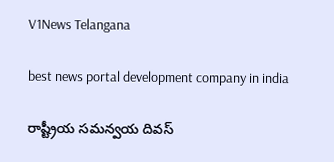V1News Telangana

best news portal development company in india

రాష్ట్రీయ సమన్వయ దివస్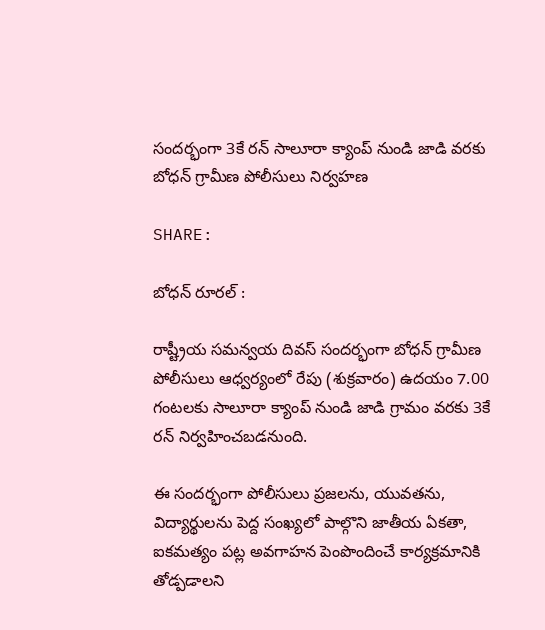సందర్భంగా 3కే రన్ సాలూరా క్యాంప్ నుండి జాడి వరకు బోధన్ గ్రామీణ పోలీసులు నిర్వహణ

SHARE:

బోధన్ రూరల్ :

రాష్ట్రీయ సమన్వయ దివస్ సందర్భంగా బోధన్ గ్రామీణ పోలీసులు ఆధ్వర్యంలో రేపు (శుక్రవారం) ఉదయం 7.00 గంటలకు సాలూరా క్యాంప్ నుండి జాడి గ్రామం వరకు 3కే రన్ నిర్వహించబడనుంది.

ఈ సందర్భంగా పోలీసులు ప్రజలను, యువతను, విద్యార్థులను పెద్ద సంఖ్యలో పాల్గొని జాతీయ ఏకతా, ఐకమత్యం పట్ల అవగాహన పెంపొందించే కార్యక్రమానికి తోడ్పడాలని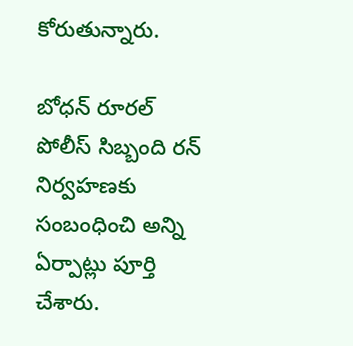కోరుతున్నారు.

బోధన్ రూరల్ పోలీస్ సిబ్బంది రన్ నిర్వహణకు సంబంధించి అన్ని ఏర్పాట్లు పూర్తి చేశారు.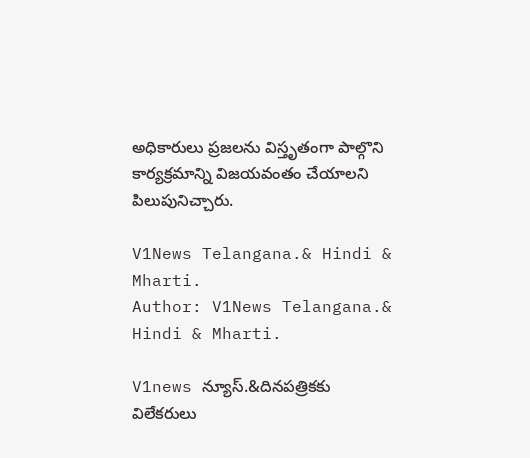అధికారులు ప్రజలను విస్తృతంగా పాల్గొని కార్యక్రమాన్ని విజయవంతం చేయాలని పిలుపునిచ్చారు.

V1News Telangana.& Hindi & Mharti.
Author: V1News Telangana.& Hindi & Mharti.

V1news న్యూస్.&దినపత్రికకు విలేకరులు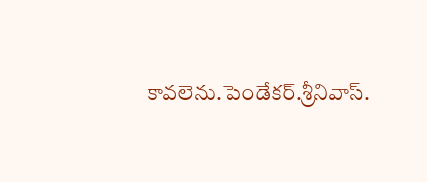కావలెను.పెండేకర్.శ్రీనివాస్.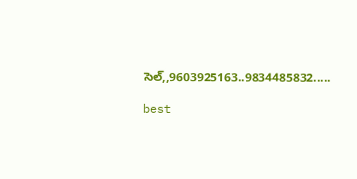సెల్,,9603925163..9834485832.....

best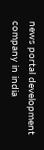news portal development company in india